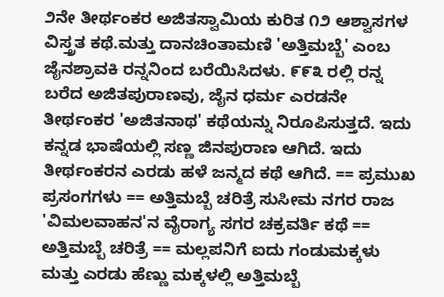೨ನೇ ತೀರ್ಥಂಕರ ಅಜಿತಸ್ವಾಮಿಯ ಕುರಿತ ೧೨ ಆಶ್ವಾಸಗಳ ವಿಸ್ತ್ರತ ಕಥೆ.ಮತ್ತು ದಾನಚಿಂತಾಮಣಿ 'ಅತ್ತಿಮಬ್ಬೆ' ಎಂಬ ಜೈನಶ್ರಾವಕಿ ರನ್ನನಿಂದ ಬರೆಯಿಸಿದಳು. ೯೯೩ ರಲ್ಲಿ ರನ್ನ ಬರೆದ ಅಜಿತಪುರಾಣವು, ಜೈನ ಧರ್ಮ ಎರಡನೇ ತೀರ್ಥಂಕರ 'ಅಜಿತನಾಥ' ಕಥೆಯನ್ನು ನಿರೂಪಿಸುತ್ತದೆ. ಇದು ಕನ್ನಡ ಭಾಷೆಯಲ್ಲಿ ಸಣ್ಣ ಜಿನಪುರಾಣ ಆಗಿದೆ. ಇದು ತೀರ್ಥಂಕರನ ಎರಡು ಹಳೆ ಜನ್ಮದ ಕಥೆ ಆಗಿದೆ. == ಪ್ರಮುಖ ಪ್ರಸಂಗಗಳು == ಅತ್ತಿಮಬ್ಬೆ ಚರಿತ್ರೆ ಸುಸೀಮ ನಗರ ರಾಜ 'ವಿಮಲವಾಹನ'ನ ವೈರಾಗ್ಯ ಸಗರ ಚಕ್ರವರ್ತಿ ಕಥೆ == ಅತ್ತಿಮಬ್ಬೆ ಚರಿತ್ರೆ == ಮಲ್ಲಪನಿಗೆ ಐದು ಗಂಡುಮಕ್ಕಳು ಮತ್ತು ಎರಡು ಹೆಣ್ಣು ಮಕ್ಕಳಲ್ಲಿ ಅತ್ತಿಮಬ್ಬೆ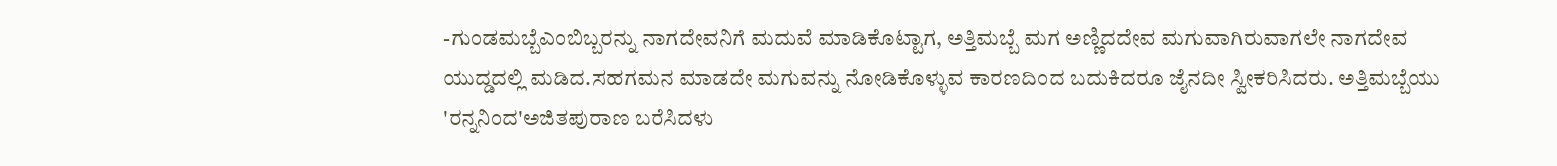-ಗುಂಡಮಬ್ಬೆಎಂಬಿಬ್ಬರನ್ನು ನಾಗದೇವನಿಗೆ ಮದುವೆ ಮಾಡಿಕೊಟ್ಟಾಗ, ಅತ್ತಿಮಬ್ಬೆ ಮಗ ಅಣ್ಣಿದದೇವ ಮಗುವಾಗಿರುವಾಗಲೇ ನಾಗದೇವ ಯುದ್ಡದಲ್ಲಿ ಮಡಿದ.ಸಹಗಮನ ಮಾಡದೇ ಮಗುವನ್ನು ನೋಡಿಕೊಳ್ಳುವ ಕಾರಣದಿಂದ ಬದುಕಿದರೂ ಜೈನದೀ‌ ಸ್ವೀಕರಿಸಿದರು. ಅತ್ತಿಮಬ್ಬೆಯು 'ರನ್ನನಿಂದ'ಅಜಿತಪುರಾಣ ಬರೆಸಿದಳು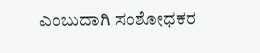ಎಂಬುದಾಗಿ ಸಂಶೋಧಕರ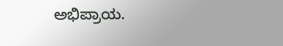ಅಭಿಪ್ರಾಯ.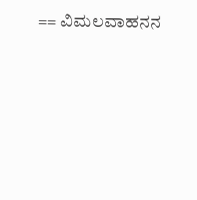== ವಿಮಲವಾಹನನ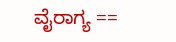ವೈರಾಗ್ಯ ==